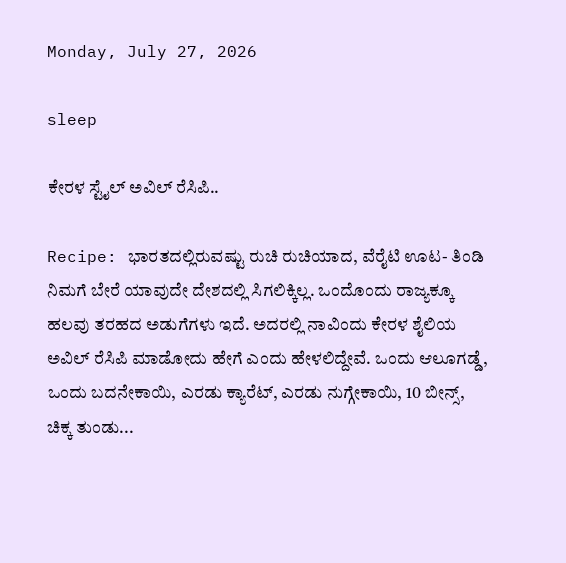Monday, July 27, 2026

sleep

ಕೇರಳ ಸ್ಟೈಲ್ ಅವಿಲ್ ರೆಸಿಪಿ..

Recipe: ಭಾರತದಲ್ಲಿರುವಷ್ಟು ರುಚಿ ರುಚಿಯಾದ, ವೆರೈಟಿ ಊಟ- ತಿಂಡಿ ನಿಮಗೆ ಬೇರೆ ಯಾವುದೇ ದೇಶದಲ್ಲಿ ಸಿಗಲಿಕ್ಕಿಲ್ಲ. ಒಂದೊಂದು ರಾಜ್ಯಕ್ಕೂ ಹಲವು ತರಹದ ಅಡುಗೆಗಳು ಇದೆ. ಅದರಲ್ಲಿ ನಾವಿಂದು ಕೇರಳ ಶೈಲಿಯ ಅವಿಲ್ ರೆಸಿಪಿ ಮಾಡೋದು ಹೇಗೆ ಎಂದು ಹೇಳಲಿದ್ದೇವೆ. ಒಂದು ಆಲೂಗಡ್ಡೆ, ಒಂದು ಬದನೇಕಾಯಿ, ಎರಡು ಕ್ಯಾರೆಟ್, ಎರಡು ನುಗ್ಗೇಕಾಯಿ, 10 ಬೀನ್ಸ್, ಚಿಕ್ಕ ತುಂಡು...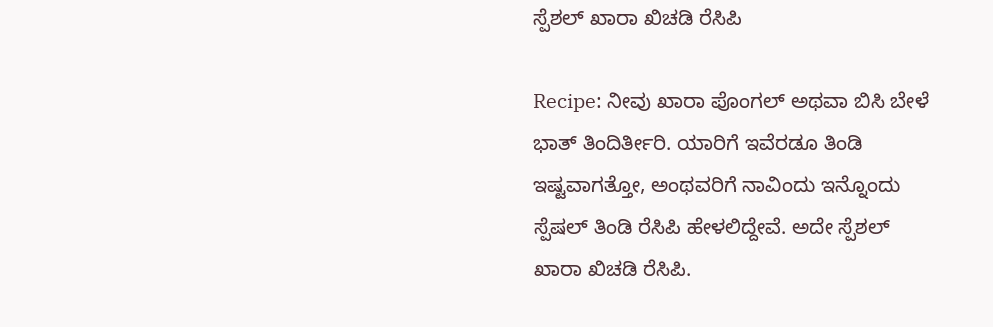ಸ್ಪೆಶಲ್ ಖಾರಾ ಖಿಚಡಿ ರೆಸಿಪಿ

Recipe: ನೀವು ಖಾರಾ ಪೊಂಗಲ್ ಅಥವಾ ಬಿಸಿ ಬೇಳೆ ಭಾತ್ ತಿಂದಿರ್ತೀರಿ. ಯಾರಿಗೆ ಇವೆರಡೂ ತಿಂಡಿ ಇಷ್ಟವಾಗತ್ತೋ, ಅಂಥವರಿಗೆ ನಾವಿಂದು ಇನ್ನೊಂದು ಸ್ಪೆಷಲ್ ತಿಂಡಿ ರೆಸಿಪಿ ಹೇಳಲಿದ್ದೇವೆ. ಅದೇ ಸ್ಪೆಶಲ್ ಖಾರಾ ಖಿಚಡಿ ರೆಸಿಪಿ.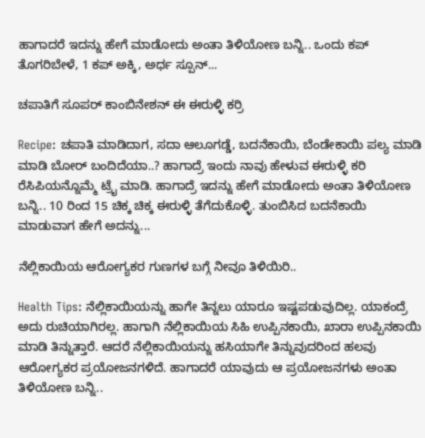ಹಾಗಾದರೆ ಇದನ್ನು ಹೇಗೆ ಮಾಡೋದು ಅಂತಾ ತಿಳಿಯೋಣ ಬನ್ನಿ.. ಒಂದು ಕಪ್ ತೊಗರಿಬೇಳೆ, 1 ಕಪ್ ಅಕ್ಕಿ, ಅರ್ಧ ಸ್ಪೂನ್...

ಚಪಾತಿಗೆ ಸೂಪರ್ ಕಾಂಬಿನೇಶನ್ ಈ ಈರುಳ್ಳಿ ಕರ್ರಿ

Recipe: ಚಪಾತಿ ಮಾಡಿದಾಗ, ಸದಾ ಆಲೂಗಡ್ಡೆ, ಬದನೆಕಾಯಿ, ಬೆಂಡೇಕಾಯಿ ಪಲ್ಯ ಮಾಡಿ ಮಾಡಿ ಬೋರ್ ಬಂದಿದೆಯಾ..? ಹಾಗಾದ್ರೆ ಇಂದು ನಾವು ಹೇಳುವ ಈರುಳ್ಳಿ ಕರಿ ರೆಸಿಪಿಯನ್ನೊಮ್ಮೆ ಟ್ರೈ ಮಾಡಿ. ಹಾಗಾದ್ರೆ ಇದನ್ನು ಹೇಗೆ ಮಾಡೋದು ಅಂತಾ ತಿಳಿಯೋಣ ಬನ್ನಿ.. 10 ರಿಂದ 15 ಚಿಕ್ಕ ಚಿಕ್ಕ ಈರುಳ್ಳಿ ತೆಗೆದುಕೊಳ್ಳಿ. ತುಂಬಿಸಿದ ಬದನೆಕಾಯಿ ಮಾಡುವಾಗ ಹೇಗೆ ಅದನ್ನು...

ನೆಲ್ಲಿಕಾಯಿಯ ಆರೋಗ್ಯಕರ ಗುಣಗಳ ಬಗ್ಗೆ ನೀವೂ ತಿಳಿಯಿರಿ..

Health Tips: ನೆಲ್ಲಿಕಾಯಿಯನ್ನು ಹಾಗೇ ತಿನ್ನಲು ಯಾರೂ ಇಷ್ಟಪಡುವುದಿಲ್ಲ. ಯಾಕಂದ್ರೆ ಅದು ರುಚಿಯಾಗಿರಲ್ಲ. ಹಾಗಾಗಿ ನೆಲ್ಲಿಕಾಯಿಯ ಸಿಹಿ ಉಪ್ಪಿನಕಾಯಿ, ಖಾರಾ ಉಪ್ಪಿನಕಾಯಿ ಮಾಡಿ ತಿನ್ನುತ್ತಾರೆ. ಆದರೆ ನೆಲ್ಲಿಕಾಯಿಯನ್ನು ಹಸಿಯಾಗೇ ತಿನ್ನುವುದರಿಂದ ಹಲವು ಆರೋಗ್ಯಕರ ಪ್ರಯೋಜನಗಳಿದೆ. ಹಾಗಾದರೆ ಯಾವುದು ಆ ಪ್ರಯೋಜನಗಳು ಅಂತಾ ತಿಳಿಯೋಣ ಬನ್ನಿ..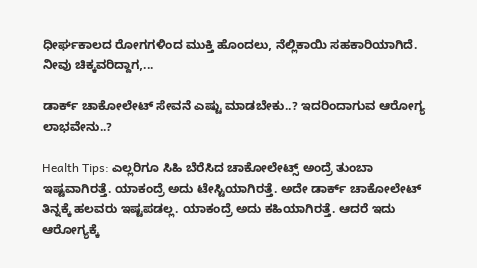ಧೀರ್ಘಕಾಲದ ರೋಗಗಳಿಂದ ಮುಕ್ತಿ ಹೊಂದಲು, ನೆಲ್ಲಿಕಾಯಿ ಸಹಕಾರಿಯಾಗಿದೆ. ನೀವು ಚಿಕ್ಕವರಿದ್ದಾಗ,...

ಡಾರ್ಕ್ ಚಾಕೋಲೇಟ್ ಸೇವನೆ ಎಷ್ಟು ಮಾಡಬೇಕು..? ಇದರಿಂದಾಗುವ ಆರೋಗ್ಯ ಲಾಭವೇನು..?

Health Tips: ಎಲ್ಲರಿಗೂ ಸಿಹಿ ಬೆರೆಸಿದ ಚಾಕೋಲೇಟ್ಸ್ ಅಂದ್ರೆ ತುಂಬಾ ಇಷ್ಟವಾಗಿರತ್ತೆ. ಯಾಕಂದ್ರೆ ಅದು ಟೇಸ್ಟಿಯಾಗಿರತ್ತೆ. ಅದೇ ಡಾರ್ಕ್ ಚಾಕೋಲೇಟ್ ತಿನ್ನಕ್ಕೆ ಹಲವರು ಇಷ್ಟಪಡಲ್ಲ. ಯಾಕಂದ್ರೆ ಅದು ಕಹಿಯಾಗಿರತ್ತೆ. ಆದರೆ ಇದು ಆರೋಗ್ಯಕ್ಕೆ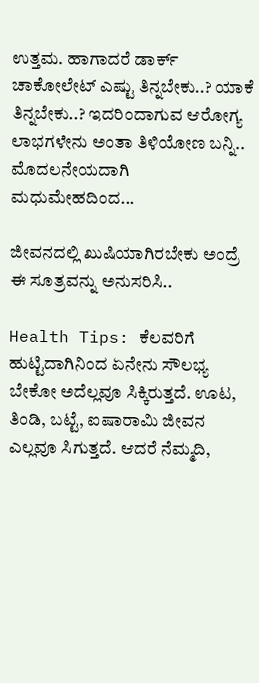ಉತ್ತಮ. ಹಾಗಾದರೆ ಡಾರ್ಕ್ ಚಾಕೋಲೇಟ್ ಎಷ್ಟು ತಿನ್ನಬೇಕು..? ಯಾಕೆ ತಿನ್ನಬೇಕು..? ಇದರಿಂದಾಗುವ ಆರೋಗ್ಯ ಲಾಭಗಳೇನು ಅಂತಾ ತಿಳಿಯೋಣ ಬನ್ನಿ.. ಮೊದಲನೇಯದಾಗಿ ಮಧುಮೇಹದಿಂದ...

ಜೀವನದಲ್ಲಿ ಖುಷಿಯಾಗಿರಬೇಕು ಅಂದ್ರೆ ಈ ಸೂತ್ರವನ್ನು ಅನುಸರಿಸಿ..

Health Tips: ಕೆಲವರಿಗೆ ಹುಟ್ಟಿದಾಗಿನಿಂದ ಏನೇನು ಸೌಲಭ್ಯ ಬೇಕೋ ಅದೆಲ್ಲವೂ ಸಿಕ್ಕಿರುತ್ತದೆ. ಊಟ, ತಿಂಡಿ, ಬಟ್ಟೆ, ಐಷಾರಾಮಿ ಜೀವನ ಎಲ್ಲವೂ ಸಿಗುತ್ತದೆ. ಆದರೆ ನೆಮ್ಮದಿ,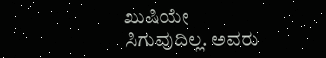ಖುಷಿಯೇ ಸಿಗುವುದಿಲ್ಲ. ಅವರು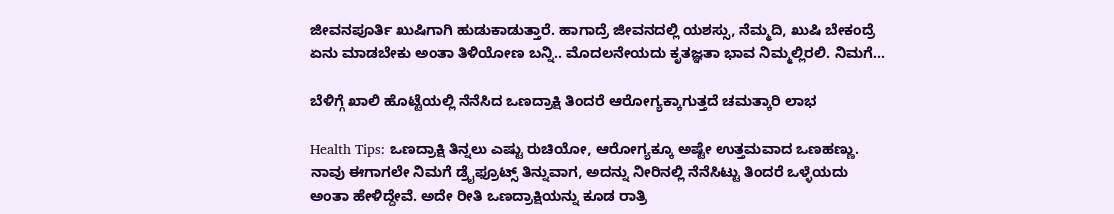ಜೀವನಪೂರ್ತಿ ಖುಷಿಗಾಗಿ ಹುಡುಕಾಡುತ್ತಾರೆ. ಹಾಗಾದ್ರೆ ಜೀವನದಲ್ಲಿ ಯಶಸ್ಸು, ನೆಮ್ಮದಿ, ಖುಷಿ ಬೇಕಂದ್ರೆ ಏನು ಮಾಡಬೇಕು ಅಂತಾ ತಿಳಿಯೋಣ ಬನ್ನಿ.. ಮೊದಲನೇಯದು ಕೃತಜ್ಞತಾ ಭಾವ ನಿಮ್ಮಲ್ಲಿರಲಿ. ನಿಮಗೆ...

ಬೆಳಿಗ್ಗೆ ಖಾಲಿ ಹೊಟ್ಟೆಯಲ್ಲಿ ನೆನೆಸಿದ ಒಣದ್ರಾಕ್ಷಿ ತಿಂದರೆ ಆರೋಗ್ಯಕ್ಕಾಗುತ್ತದೆ ಚಮತ್ಕಾರಿ ಲಾಭ

Health Tips: ಒಣದ್ರಾಕ್ಷಿ ತಿನ್ನಲು ಎಷ್ಟು ರುಚಿಯೋ, ಆರೋಗ್ಯಕ್ಕೂ ಅಷ್ಟೇ ಉತ್ತಮವಾದ ಒಣಹಣ್ಣು. ನಾವು ಈಗಾಗಲೇ ನಿಮಗೆ ಡ್ರೈಫ್ರೂಟ್ಸ್ ತಿನ್ನುವಾಗ, ಅದನ್ನು ನೀರಿನಲ್ಲಿ ನೆನೆಸಿಟ್ಟು ತಿಂದರೆ ಒಳ್ಳೆಯದು ಅಂತಾ ಹೇಳಿದ್ದೇವೆ. ಅದೇ ರೀತಿ ಒಣದ್ರಾಕ್ಷಿಯನ್ನು ಕೂಡ ರಾತ್ರಿ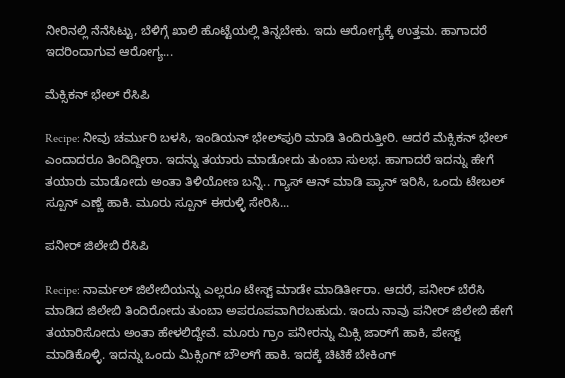ನೀರಿನಲ್ಲಿ ನೆನೆಸಿಟ್ಟು, ಬೆಳಿಗ್ಗೆ ಖಾಲಿ ಹೊಟ್ಟೆಯಲ್ಲಿ ತಿನ್ನಬೇಕು. ಇದು ಆರೋಗ್ಯಕ್ಕೆ ಉತ್ತಮ. ಹಾಗಾದರೆ ಇದರಿಂದಾಗುವ ಆರೋಗ್ಯ...

ಮೆಕ್ಸಿಕನ್ ಭೇಲ್ ರೆಸಿಪಿ

Recipe: ನೀವು ಚರ್ಮುರಿ ಬಳಸಿ, ಇಂಡಿಯನ್ ಭೇಲ್‌ಪುರಿ ಮಾಡಿ ತಿಂದಿರುತ್ತೀರಿ. ಆದರೆ ಮೆಕ್ಸಿಕನ್ ಭೇಲ್ ಎಂದಾದರೂ ತಿಂದಿದ್ದೀರಾ. ಇದನ್ನು ತಯಾರು ಮಾಡೋದು ತುಂಬಾ ಸುಲಭ. ಹಾಗಾದರೆ ಇದನ್ನು ಹೇಗೆ ತಯಾರು ಮಾಡೋದು ಅಂತಾ ತಿಳಿಯೋಣ ಬನ್ನಿ.. ಗ್ಯಾಸ್ ಆನ್ ಮಾಡಿ ಪ್ಯಾನ್ ಇರಿಸಿ, ಒಂದು ಟೇಬಲ್ ಸ್ಪೂನ್ ಎಣ್ಣೆ ಹಾಕಿ. ಮೂರು ಸ್ಪೂನ್ ಈರುಳ್ಳಿ ಸೇರಿಸಿ...

ಪನೀರ್ ಜಿಲೇಬಿ ರೆಸಿಪಿ

Recipe: ನಾರ್ಮಲ್ ಜಿಲೇಬಿಯನ್ನು ಎಲ್ಲರೂ ಟೇಸ್ಟ್ ಮಾಡೇ ಮಾಡಿರ್ತೀರಾ. ಆದರೆ, ಪನೀರ್ ಬೆರೆಸಿ ಮಾಡಿದ ಜಿಲೇಬಿ ತಿಂದಿರೋದು ತುಂಬಾ ಅಪರೂಪವಾಗಿರಬಹುದು. ಇಂದು ನಾವು ಪನೀರ್ ಜಿಲೇಬಿ ಹೇಗೆ ತಯಾರಿಸೋದು ಅಂತಾ ಹೇಳಲಿದ್ದೇವೆ. ಮೂರು ಗ್ರಾಂ ಪನೀರನ್ನು ಮಿಕ್ಸಿ ಜಾರ್‌ಗೆ ಹಾಕಿ, ಪೇಸ್ಟ್ ಮಾಡಿಕೊಳ್ಳಿ. ಇದನ್ನು ಒಂದು ಮಿಕ್ಸಿಂಗ್ ಬೌಲ್‌ಗೆ ಹಾಕಿ. ಇದಕ್ಕೆ ಚಿಟಿಕೆ ಬೇಕಿಂಗ್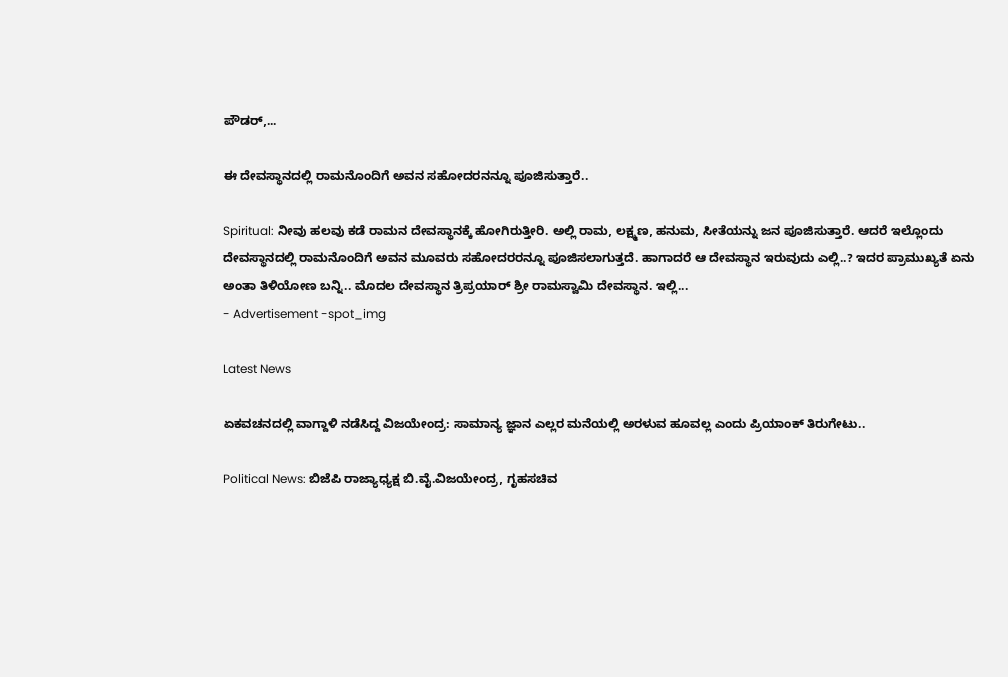ಪೌಡರ್,...

ಈ ದೇವಸ್ಥಾನದಲ್ಲಿ ರಾಮನೊಂದಿಗೆ ಅವನ ಸಹೋದರನನ್ನೂ ಪೂಜಿಸುತ್ತಾರೆ..

Spiritual: ನೀವು ಹಲವು ಕಡೆ ರಾಮನ ದೇವಸ್ಥಾನಕ್ಕೆ ಹೋಗಿರುತ್ತೀರಿ. ಅಲ್ಲಿ ರಾಮ, ಲಕ್ಷ್ಮಣ, ಹನುಮ, ಸೀತೆಯನ್ನು ಜನ ಪೂಜಿಸುತ್ತಾರೆ. ಆದರೆ ಇಲ್ಲೊಂದು ದೇವಸ್ಥಾನದಲ್ಲಿ ರಾಮನೊಂದಿಗೆ ಅವನ ಮೂವರು ಸಹೋದರರನ್ನೂ ಪೂಜಿಸಲಾಗುತ್ತದೆ. ಹಾಗಾದರೆ ಆ ದೇವಸ್ಥಾನ ಇರುವುದು ಎಲ್ಲಿ..? ಇದರ ಪ್ರಾಮುಖ್ಯತೆ ಏನು ಅಂತಾ ತಿಳಿಯೋಣ ಬನ್ನಿ.. ಮೊದಲ ದೇವಸ್ಥಾನ ತ್ರಿಪ್ರಯಾರ್ ಶ್ರೀ ರಾಮಸ್ವಾಮಿ ದೇವಸ್ಥಾನ. ಇಲ್ಲಿ...
- Advertisement -spot_img

Latest News

ಏಕವಚನದಲ್ಲಿ ವಾಗ್ದಾಳಿ ನಡೆಸಿದ್ದ ವಿಜಯೇಂದ್ರ: ಸಾಮಾನ್ಯ ಜ್ಞಾನ ಎಲ್ಲರ ಮನೆಯಲ್ಲಿ ಅರಳುವ ಹೂವಲ್ಲ ಎಂದು ಪ್ರಿಯಾಂಕ್ ತಿರುಗೇಟು..

Political News: ಬಿಜೆಪಿ ರಾಜ್ಯಾಧ್ಯಕ್ಷ ಬಿ.ವೈ.ವಿಜಯೇಂದ್ರ, ಗೃಹಸಚಿವ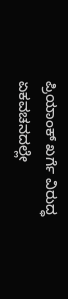ಪ್ರಿಯಾಂಕ್ ಖರ್ಗೆ ವಿರುದ್ಧ ಏಕವಚನದಲ್ಲೇ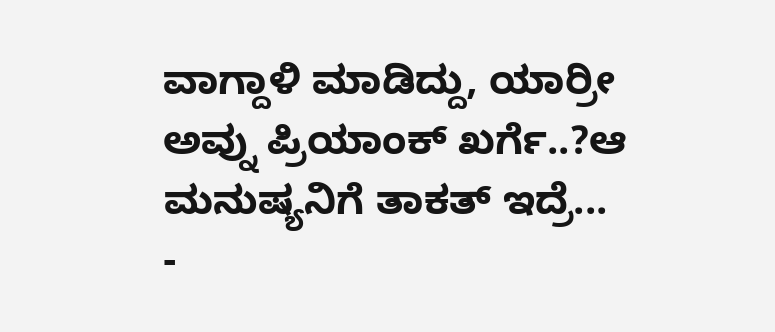ವಾಗ್ದಾಳಿ ಮಾಡಿದ್ದು, ಯಾರ್ರೀ ಅವ್ನು ಪ್ರಿಯಾಂಕ್ ಖರ್ಗೆ..?ಆ ಮನುಷ್ಯನಿಗೆ ತಾಕತ್ ಇದ್ರೆ...
-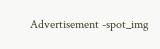Advertisement -spot_img